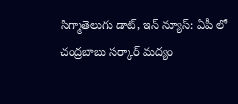సిగ్మాతెలుగు డాట్, ఇన్ న్యూస్: ఏపీ లో చంద్రబాబు సర్కార్ మద్యం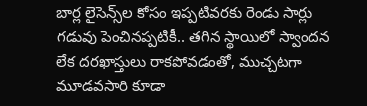బార్ల లైసెన్స్‌ల కోసం ఇప్పటివరకు రెండు సార్లు గడువు పెంచినప్పటికీ.. తగిన స్థాయిలో స్వాందన లేక దరఖాస్తులు రాకపోవడంతో, ముచ్చటగా మూడవసారి కూడా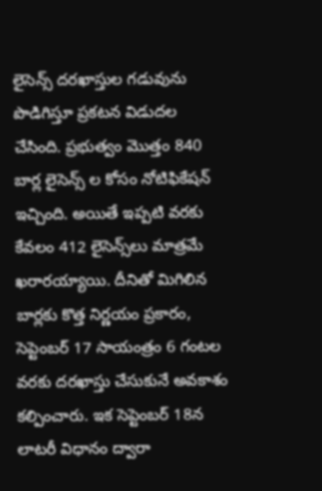లైసెన్స్ దరఖాస్తుల గడువును పొడిగిస్తూ ప్రకటన విడుదల చేసింది. ప్రభుత్వం మొత్తం 840 బార్ల లైసెన్స్‌ ల కోసం నోటిఫికేషన్ ఇచ్చింది. అయితే ఇప్పటి వరకు కేవలం 412 లైసెన్స్‌లు మాత్రమే ఖరారయ్యాయి. దీనితో మిగిలిన బార్లకు కొత్త నిర్ణయం ప్రకారం, సెప్టెంబర్ 17 సాయంత్రం 6 గంటల వరకు దరఖాస్తు చేసుకునే అవకాశం కల్పించారు. ఇక సెప్టెంబర్ 18న లాటరీ విధానం ద్వారా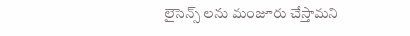లైసెన్స్‌ లను మంజూరు చేస్తామని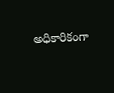అధికారికంగా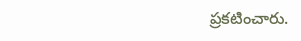ప్రకటించారు.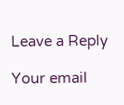Leave a Reply

Your email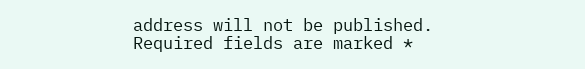address will not be published. Required fields are marked *